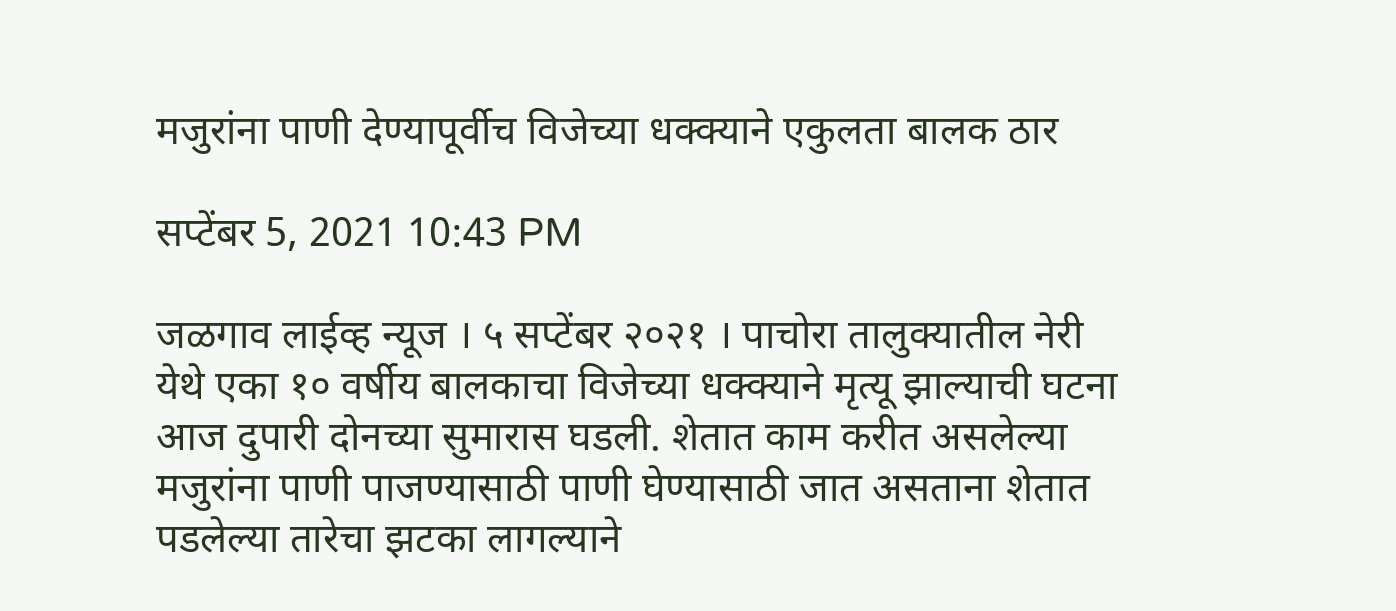मजुरांना पाणी देण्यापूर्वीच विजेच्या धक्क्याने एकुलता बालक ठार

सप्टेंबर 5, 2021 10:43 PM

जळगाव लाईव्ह न्यूज । ५ सप्टेंबर २०२१ । पाचोरा तालुक्यातील नेरी येथे एका १० वर्षीय बालकाचा विजेच्या धक्क्याने मृत्यू झाल्याची घटना आज दुपारी दोनच्‍या सुमारास घडली. शेतात काम करीत असलेल्या मजुरांना पाणी पाजण्यासाठी पाणी घेण्यासाठी जात असताना शेतात पडलेल्या तारेचा झटका लागल्याने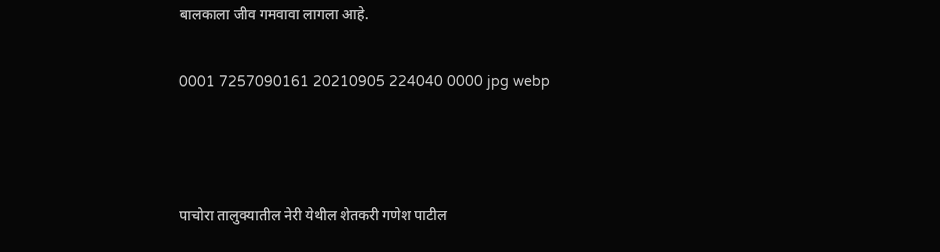बालकाला जीव गमवावा लागला आहे.

0001 7257090161 20210905 224040 0000 jpg webp



पाचोरा तालुक्यातील नेरी येथील शेतकरी गणेश पाटील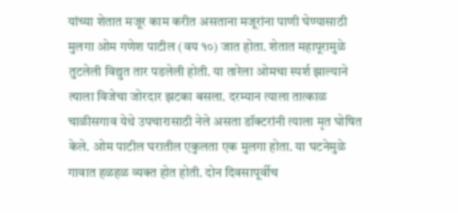यांच्या शेतात मजूर काम करीत असताना मजूरांना पाणी घेण्यासाठी मुलगा ओम गणेश पाटील (वय १०) जात होता. शेतात महापूरामुळे तुटलेली विद्युत तार पडलेली होती. या तारेला ओमचा स्पर्श झाल्याने त्‍याला विजेचा जोरदार झटका बसला. दरम्यान त्याला तात्काळ चाळीसगाव येथे उपचारासाठी नेले असता डॉक्टरांनी त्याला मृत घोषित केले. ओम पाटील घरातील एकुलता एक मुलगा होता. या घटनेमुळे गावात हळहळ व्यक्त होत होती. दोन दिवसापूर्वीच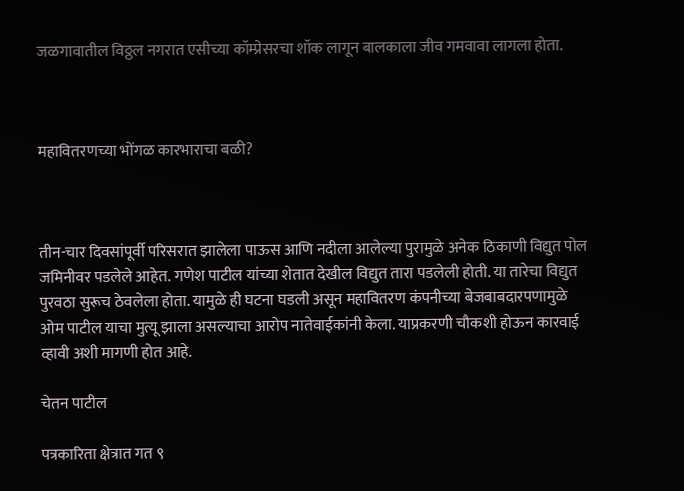जळगावातील विठ्ठल नगरात एसीच्या कॉम्प्रेसरचा शॉक लागून बालकाला जीव गमवावा लागला होता.



महावितरणच्या भोंगळ कारभाराचा बळी?



तीन-चार दिवसांपूर्वी परिसरात झालेला पाऊस आणि नदीला आलेल्या पुरामुळे अनेक ठिकाणी विद्युत पोल जमिनीवर पडलेले आहेत. गणेश पाटील यांच्या शेतात देखील विद्युत तारा पडलेली होती. या तारेचा विद्युत पुरवठा सुरूच ठेवलेला होता. यामुळे ही घटना घडली असून महावितरण कंपनीच्या बेजबाबदारपणामुळे ओम पाटील याचा मुत्यू झाला असल्याचा आरोप नातेवाईकांनी केला. याप्रकरणी चौकशी होऊन कारवाई व्हावी अशी मागणी होत आहे.

चेतन पाटील

पत्रकारिता क्षेत्रात गत ९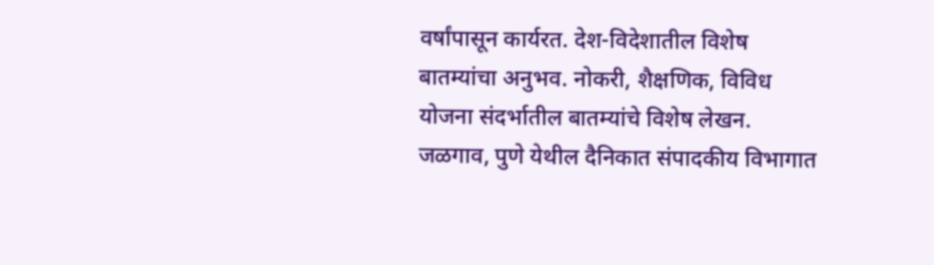वर्षांपासून कार्यरत. देश-विदेशातील विशेष बातम्यांचा अनुभव. नोकरी, शैक्षणिक, विविध योजना संदर्भातील बातम्यांचे विशेष लेखन. जळगाव, पुणे येथील दैनिकात संपादकीय विभागात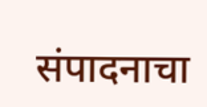संपादनाचा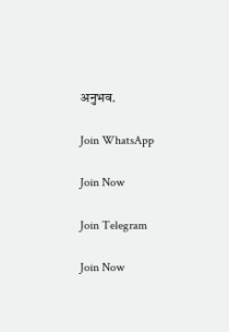अनुभव.

Join WhatsApp

Join Now

Join Telegram

Join Now